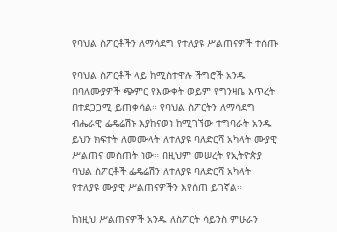የባህል ስፖርቶችን ለማሳደግ የተለያዩ ሥልጠናዎች ተሰጡ

የባህል ስፖርቶች ላይ ከሚስተዋሉ ችግሮች አንዱ በባለሙያዎች ጭምር የእውቀት ወይም የግንዛቤ እጥረት በተደጋጋሚ ይጠቀሳል። የባህል ስፖርትን ለማሳደግ ብሔራዊ ፌዴሬሽኑ እያከናወነ ከሚገኘው ተግባራት አንዱ ይህን ክፍተት ለመሙላት ለተለያዩ ባለድርሻ አካላት ሙያዊ ሥልጠና መስጠት ነው። በዚህም መሠረት የኢትዮጵያ ባህል ስፖርቶች ፌዴሬሽን ለተለያዩ ባለድርሻ አካላት የተለያዩ ሙያዊ ሥልጠናዎችን እየሰጠ ይገኛል።

ከነዚህ ሥልጠናዎች አንዱ ለስፖርት ሳይንስ ምሁራን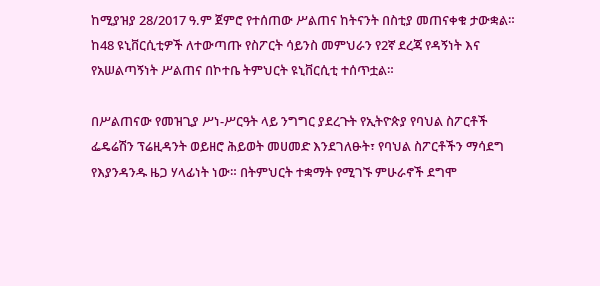ከሚያዝያ 28/2017 ዓ.ም ጀምሮ የተሰጠው ሥልጠና ከትናንት በስቲያ መጠናቀቁ ታውቋል። ከ48 ዩኒቨርሲቲዎች ለተውጣጡ የስፖርት ሳይንስ መምህራን የ2ኛ ደረጃ የዳኝነት እና የአሠልጣኝነት ሥልጠና በኮተቤ ትምህርት ዩኒቨርሲቲ ተሰጥቷል።

በሥልጠናው የመዝጊያ ሥነ-ሥርዓት ላይ ንግግር ያደረጉት የኢትዮጵያ የባህል ስፖርቶች ፌዴሬሽን ፕሬዚዳንት ወይዘሮ ሕይወት መሀመድ እንደገለፁት፣ የባህል ስፖርቶችን ማሳደግ የእያንዳንዱ ዜጋ ሃላፊነት ነው። በትምህርት ተቋማት የሚገኙ ምሁራኖች ደግሞ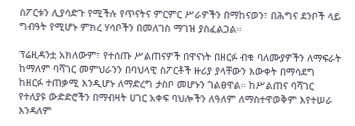ስፖርቱን ሊያሳድጉ የሚችሉ የጥናትና ምርምር ሥራዎችን በማከናወን፣ በሕግና ደንቦች ላይ ግብዓት የሚሆኑ ምክረ ሃሳቦችን በመለገስ ማገዝ ያስፈልጋል።

ፕሬዚዳንቷ አክለውም፣ የተሰጡ ሥልጠናዎች በዋናነት በዘርፉ ብቁ ባለሙያዎችን ለማፍራት ከማለም ባሻገር መምህራንን በባህላዊ ስፖርቶች ዙሪያ ያላቸውን እውቀት በማሳደግ ከዘርፉ ተጠቃሚ እንዲሆኑ ለማድረግ ታስቦ መሆኑን ገልፀዋል። ከሥልጠና ባሻገር የተለያዩ ውድድሮችን በማብዛት ሀገር አቀፍ ባህሎችን ለዓለም ለማስተዋወቅም እየተሠራ እንዳለም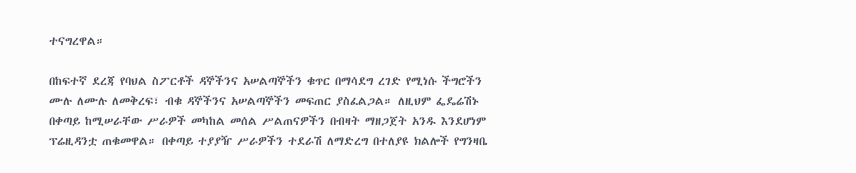ተናግረዋል።

በከፍተኛ ደረጃ የባህል ስፖርቶች ዳኞችንና አሠልጣኞችን ቁጥር በማሳደግ ረገድ የሚነሱ ችግሮችን ሙሉ ለሙሉ ለመቅረፍ፣ ብቁ ዳኞችንና አሠልጣኞችን መፍጠር ያስፈልጋል። ለዚህም ፌዴሬሽኑ በቀጣይ ከሚሠራቸው ሥራዎች መካከል መሰል ሥልጠናዎችን በብዛት ማዘጋጀት አንዱ እንደሆነም ፕሬዚዳንቷ ጠቁመዋል። በቀጣይ ተያያዥ ሥራዎችን ተደራሽ ለማድረግ በተለያዩ ክልሎች የግንዛቤ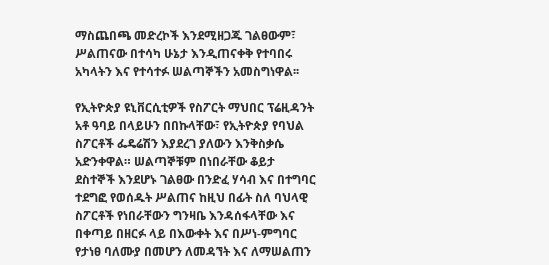ማስጨበጫ መድረኮች እንደሚዘጋጁ ገልፀውም፣ ሥልጠናው በተሳካ ሁኔታ እንዲጠናቀቅ የተባበሩ አካላትን እና የተሳተፉ ሠልጣኞችን አመስግነዋል፡፡

የኢትዮጵያ ዩኒቨርሲቲዎች የስፖርት ማህበር ፕሬዚዳንት አቶ ዓባይ በላይሁን በበኩላቸው፣ የኢትዮጵያ የባህል ስፖርቶች ፌዴሬሽን እያደረገ ያለውን እንቅስቃሴ አድንቀዋል። ሠልጣኞቹም በነበራቸው ቆይታ ደስተኞች እንደሆኑ ገልፀው በንድፈ ሃሳብ እና በተግባር ተደግፎ የወሰዱት ሥልጠና ከዚህ በፊት ስለ ባህላዊ ስፖርቶች የነበራቸውን ግንዛቤ እንዳሰፋላቸው እና በቀጣይ በዘርፉ ላይ በእውቀት እና በሥነ-ምግባር የታነፀ ባለሙያ በመሆን ለመዳኘት እና ለማሠልጠን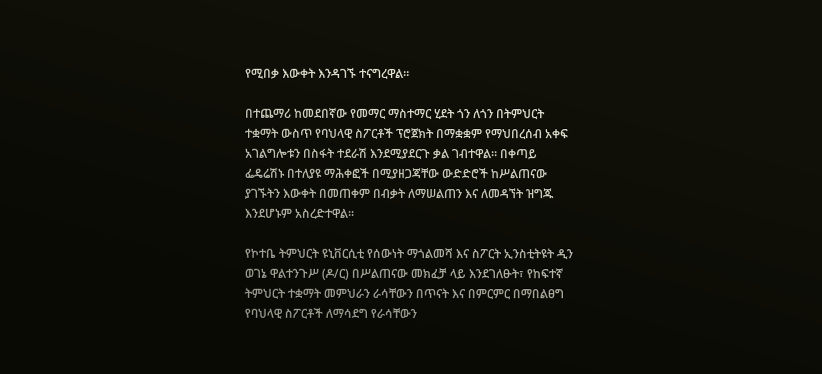የሚበቃ እውቀት እንዳገኙ ተናግረዋል።

በተጨማሪ ከመደበኛው የመማር ማስተማር ሂደት ጎን ለጎን በትምህርት ተቋማት ውስጥ የባህላዊ ስፖርቶች ፕሮጀክት በማቋቋም የማህበረሰብ አቀፍ አገልግሎቱን በስፋት ተደራሽ እንደሚያደርጉ ቃል ገብተዋል። በቀጣይ ፌዴሬሽኑ በተለያዩ ማሕቀፎች በሚያዘጋጃቸው ውድድሮች ከሥልጠናው ያገኙትን እውቀት በመጠቀም በብቃት ለማሠልጠን እና ለመዳኘት ዝግጁ እንደሆኑም አስረድተዋል።

የኮተቤ ትምህርት ዩኒቨርሲቲ የሰውነት ማጎልመሻ እና ስፖርት ኢንስቲትዩት ዲን ወገኔ ዋልተንጉሥ (ዶ/ር) በሥልጠናው መክፈቻ ላይ እንደገለፁት፣ የከፍተኛ ትምህርት ተቋማት መምህራን ራሳቸውን በጥናት እና በምርምር በማበልፀግ የባህላዊ ስፖርቶች ለማሳደግ የራሳቸውን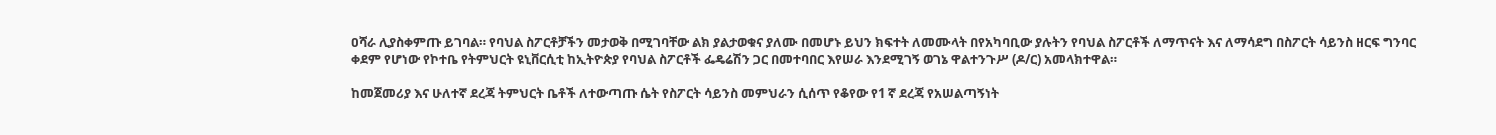ዐሻራ ሊያስቀምጡ ይገባል። የባህል ስፖርቶቻችን መታወቅ በሚገባቸው ልክ ያልታወቁና ያለሙ በመሆኑ ይህን ክፍተት ለመሙላት በየአካባቢው ያሉትን የባህል ስፖርቶች ለማጥናት እና ለማሳደግ በስፖርት ሳይንስ ዘርፍ ግንባር ቀደም የሆነው የኮተቤ የትምህርት ዩኒቨርሲቲ ከኢትዮጵያ የባህል ስፖርቶች ፌዴሬሽን ጋር በመተባበር እየሠራ እንደሚገኝ ወገኔ ዋልተንጉሥ (ዶ/ር) አመላክተዋል።

ከመጀመሪያ እና ሁለተኛ ደረጃ ትምህርት ቤቶች ለተውጣጡ ሴት የስፖርት ሳይንስ መምህራን ሲሰጥ የቆየው የ1 ኛ ደረጃ የአሠልጣኝነት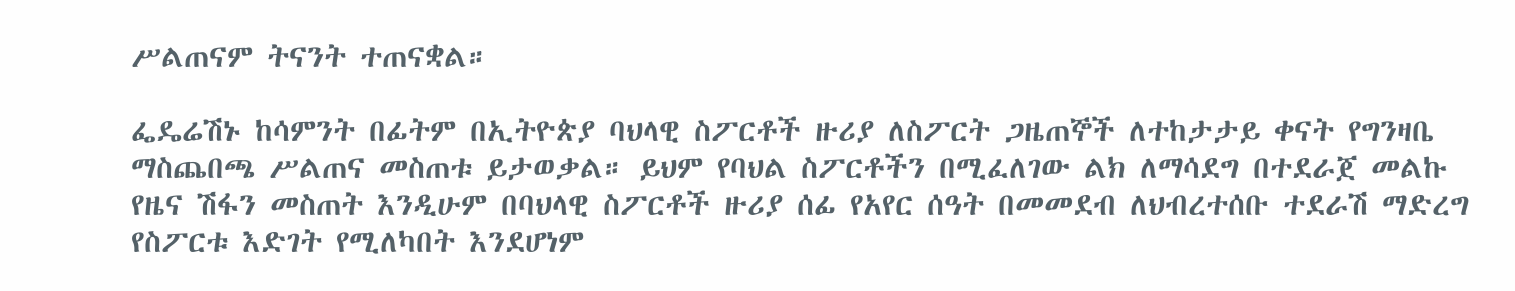ሥልጠናም ትናንት ተጠናቋል።

ፌዴሬሽኑ ከሳምንት በፊትም በኢትዮጵያ ባህላዊ ስፖርቶች ዙሪያ ለስፖርት ጋዜጠኞች ለተከታታይ ቀናት የግንዛቤ ማስጨበጫ ሥልጠና መስጠቱ ይታወቃል። ይህም የባህል ስፖርቶችን በሚፈለገው ልክ ለማሳደግ በተደራጀ መልኩ የዜና ሽፋን መስጠት እንዲሁም በባህላዊ ስፖርቶች ዙሪያ ሰፊ የአየር ሰዓት በመመደብ ለህብረተሰቡ ተደራሽ ማድረግ የስፖርቱ እድገት የሚለካበት እንደሆነም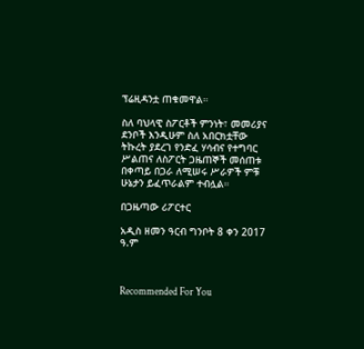ፕሬዚዳንቷ ጠቁመዋል።

ስለ ባህላዊ ስፖርቶች ምንነት፣ መመሪያና ደንቦች እንዲሁም ስለ አበርክቷቸው ትኩረት ያደረገ የንድፈ ሃሳብና የተግባር ሥልጠና ለስፖርት ጋዜጠኞች መሰጠቱ በቀጣይ በጋራ ለሚሠሩ ሥራዎች ምቹ ሁኔታን ይፈጥራልም ተብሏል።

በጋዜጣው ሪፖርተር

አዲስ ዘመን ዓርብ ግንቦት 8 ቀን 2017 ዓ.ም



Recommended For You